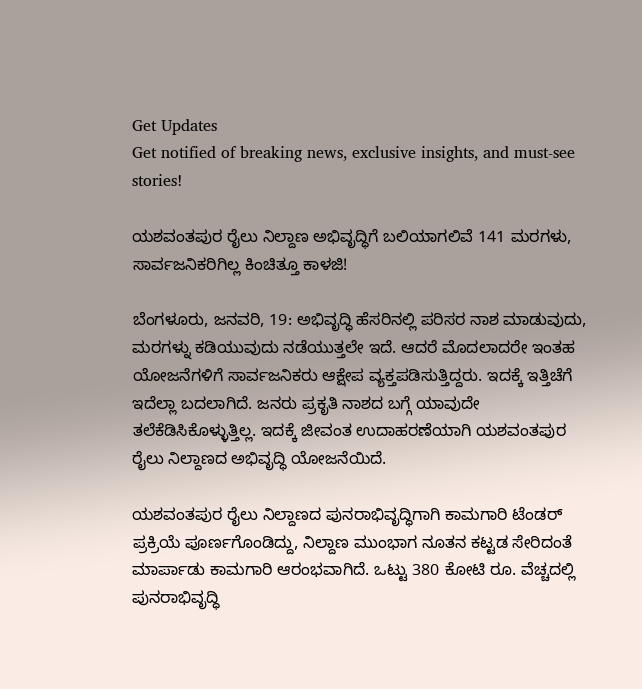Get Updates
Get notified of breaking news, exclusive insights, and must-see stories!

ಯಶವಂತಪುರ ರೈಲು ನಿಲ್ದಾಣ ಅಭಿವೃದ್ಧಿಗೆ ಬಲಿಯಾಗಲಿವೆ 141 ಮರಗಳು, ಸಾರ್ವಜನಿಕರಿಗಿಲ್ಲ ಕಿಂಚಿತ್ತೂ ಕಾಳಜಿ!

ಬೆಂಗಳೂರು, ಜನವರಿ, 19: ಅಭಿವೃದ್ಧಿ ಹೆಸರಿನಲ್ಲಿ ಪರಿಸರ ನಾಶ ಮಾಡುವುದು, ಮರಗಳ್ನು ಕಡಿಯುವುದು ನಡೆಯುತ್ತಲೇ ಇದೆ. ಆದರೆ ಮೊದಲಾದರೇ ಇಂತಹ ಯೋಜನೆಗಳಿಗೆ ಸಾರ್ವಜನಿಕರು ಆಕ್ಷೇಪ ವ್ಯಕ್ತಪಡಿಸುತ್ತಿದ್ದರು. ಇದಕ್ಕೆ ಇತ್ತಿಚೆಗೆ ಇದೆಲ್ಲಾ ಬದಲಾಗಿದೆ. ಜನರು ಪ್ರಕೃತಿ ನಾಶದ ಬಗ್ಗೆ ಯಾವುದೇ ತಲೆಕೆಡಿಸಿಕೊಳ್ಳುತ್ತಿಲ್ಲ. ಇದಕ್ಕೆ ಜೀವಂತ ಉದಾಹರಣೆಯಾಗಿ ಯಶವಂತಪುರ ರೈಲು ನಿಲ್ದಾಣದ ಅಭಿವೃದ್ಧಿ ಯೋಜನೆಯಿದೆ.

ಯಶವಂತಪುರ ರೈಲು ನಿಲ್ದಾಣದ ಪುನರಾಭಿವೃದ್ಧಿಗಾಗಿ ಕಾಮಗಾರಿ ಟೆಂಡರ್‌ ಪ್ರಕ್ರಿಯೆ ಪೂರ್ಣಗೊಂಡಿದ್ದು, ನಿಲ್ದಾಣ ಮುಂಭಾಗ ನೂತನ ಕಟ್ಟಡ ಸೇರಿದಂತೆ ಮಾರ್ಪಾಡು ಕಾಮಗಾರಿ ಆರಂಭವಾಗಿದೆ. ಒಟ್ಟು 380 ಕೋಟಿ ರೂ. ವೆಚ್ಚದಲ್ಲಿ ಪುನರಾಭಿವೃದ್ಧಿ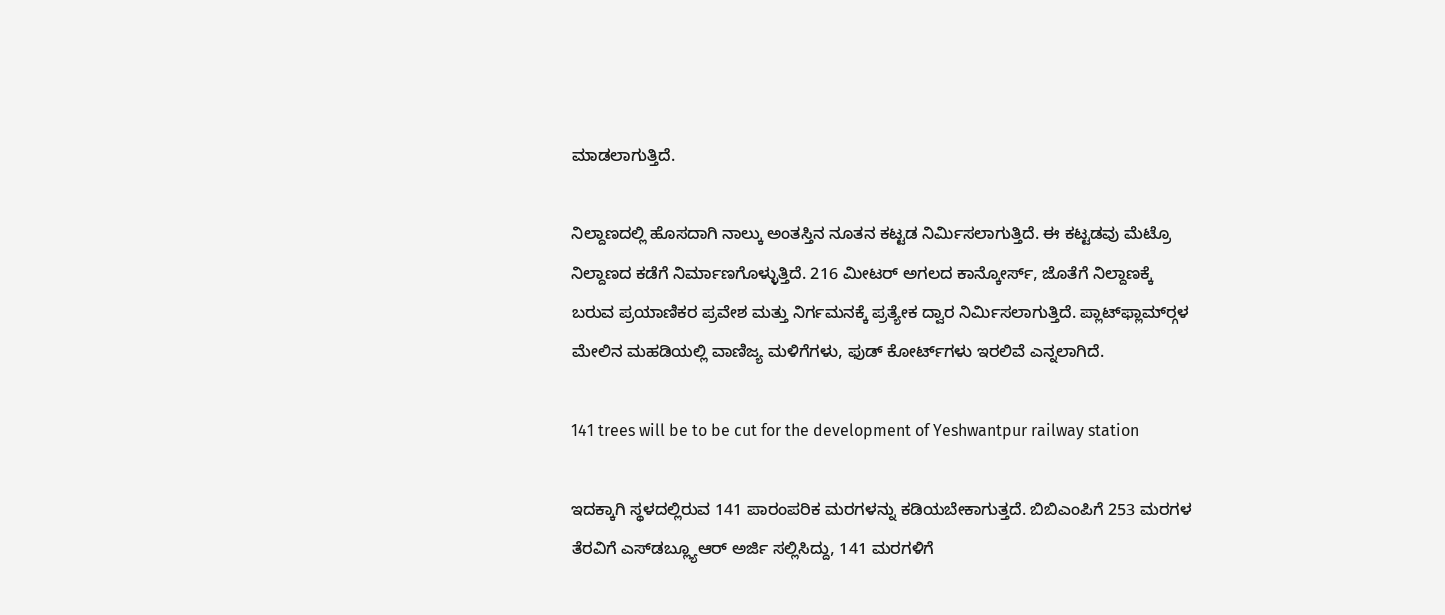ಮಾಡಲಾಗುತ್ತಿದೆ.

ನಿಲ್ದಾಣದಲ್ಲಿ ಹೊಸದಾಗಿ ನಾಲ್ಕು ಅಂತಸ್ತಿನ ನೂತನ ಕಟ್ಟಡ ನಿರ್ಮಿಸಲಾಗುತ್ತಿದೆ. ಈ ಕಟ್ಟಡವು ಮೆಟ್ರೊ ನಿಲ್ದಾಣದ ಕಡೆಗೆ ನಿರ್ಮಾಣಗೊಳ್ಳುತ್ತಿದೆ. 216 ಮೀಟರ್ ಅಗಲದ ಕಾನ್ಕೋರ್ಸ್, ಜೊತೆಗೆ ನಿಲ್ದಾಣಕ್ಕೆ ಬರುವ ಪ್ರಯಾಣಿಕರ ಪ್ರವೇಶ ಮತ್ತು ನಿರ್ಗಮನಕ್ಕೆ ಪ್ರತ್ಯೇಕ ದ್ವಾರ ನಿರ್ಮಿಸಲಾಗುತ್ತಿದೆ. ಪ್ಲಾಟ್‌ಫ್ಲಾಮ್‌ರ್‍ಗಳ ಮೇಲಿನ ಮಹಡಿಯಲ್ಲಿ ವಾಣಿಜ್ಯ ಮಳಿಗೆಗಳು, ಫುಡ್‌ ಕೋರ್ಟ್‌ಗಳು ಇರಲಿವೆ ಎನ್ನಲಾಗಿದೆ.

141 trees will be to be cut for the development of Yeshwantpur railway station

ಇದಕ್ಕಾಗಿ ಸ್ಥಳದಲ್ಲಿರುವ 141 ಪಾರಂಪರಿಕ ಮರಗಳನ್ನು ಕಡಿಯಬೇಕಾಗುತ್ತದೆ. ಬಿಬಿಎಂಪಿಗೆ 253 ಮರಗಳ ತೆರವಿಗೆ ಎಸ್‌ಡಬ್ಲ್ಯೂಆರ್ ಅರ್ಜಿ ಸಲ್ಲಿಸಿದ್ದು, 141 ಮರಗಳಿಗೆ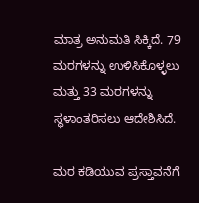ಮಾತ್ರ ಅನುಮತಿ ಸಿಕ್ಕಿದೆ. 79 ಮರಗಳನ್ನು ಉಳಿಸಿಕೊಳ್ಳಲು ಮತ್ತು 33 ಮರಗಳನ್ನು ಸ್ಥಳಾಂತರಿಸಲು ಆದೇಶಿಸಿದೆ.

ಮರ ಕಡಿಯುವ ಪ್ರಸ್ತಾವನೆಗೆ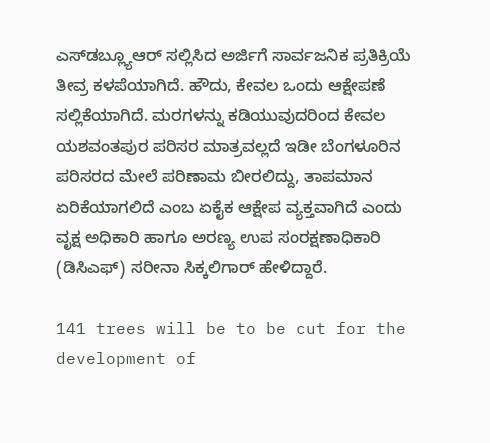ಎಸ್‌ಡಬ್ಲ್ಯೂಆರ್ ಸಲ್ಲಿಸಿದ ಅರ್ಜಿಗೆ ಸಾರ್ವಜನಿಕ ಪ್ರತಿಕ್ರಿಯೆ ತೀವ್ರ ಕಳಪೆಯಾಗಿದೆ. ಹೌದು, ಕೇವಲ ಒಂದು ಆಕ್ಷೇಪಣೆ ಸಲ್ಲಿಕೆಯಾಗಿದೆ. ಮರಗಳನ್ನು ಕಡಿಯುವುದರಿಂದ ಕೇವಲ ಯಶವಂತಪುರ ಪರಿಸರ ಮಾತ್ರವಲ್ಲದೆ ಇಡೀ ಬೆಂಗಳೂರಿನ ಪರಿಸರದ ಮೇಲೆ ಪರಿಣಾಮ ಬೀರಲಿದ್ದು, ತಾಪಮಾನ ಏರಿಕೆಯಾಗಲಿದೆ ಎಂಬ ಏಕೈಕ ಆಕ್ಷೇಪ ವ್ಯಕ್ತವಾಗಿದೆ ಎಂದು ವೃಕ್ಷ ಅಧಿಕಾರಿ ಹಾಗೂ ಅರಣ್ಯ ಉಪ ಸಂರಕ್ಷಣಾಧಿಕಾರಿ (ಡಿಸಿಎಫ್) ಸರೀನಾ ಸಿಕ್ಕಲಿಗಾರ್ ಹೇಳಿದ್ದಾರೆ.

141 trees will be to be cut for the development of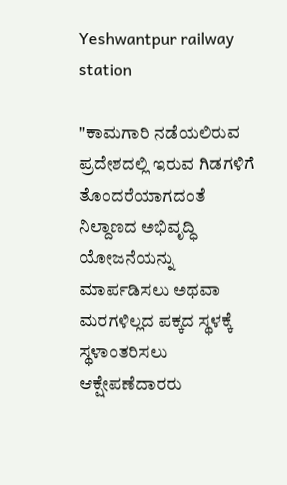Yeshwantpur railway station

"ಕಾಮಗಾರಿ ನಡೆಯಲಿರುವ ಪ್ರದೇಶದಲ್ಲಿ ಇರುವ ಗಿಡಗಳಿಗೆ ತೊಂದರೆಯಾಗದಂತೆ ನಿಲ್ದಾಣದ ಅಭಿವೃದ್ಧಿ ಯೋಜನೆಯನ್ನು ಮಾರ್ಪಡಿಸಲು ಅಥವಾ ಮರಗಳಿಲ್ಲದ ಪಕ್ಕದ ಸ್ಥಳಕ್ಕೆ ಸ್ಥಳಾಂತರಿಸಲು ಆಕ್ಷೇಪಣೆದಾರರು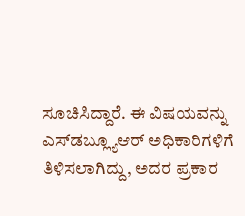ಸೂಚಿಸಿದ್ದಾರೆ. ಈ ವಿಷಯವನ್ನು ಎಸ್‌ಡಬ್ಲ್ಯೂಆರ್ ಅಧಿಕಾರಿಗಳಿಗೆ ತಿಳಿಸಲಾಗಿದ್ದು, ಅದರ ಪ್ರಕಾರ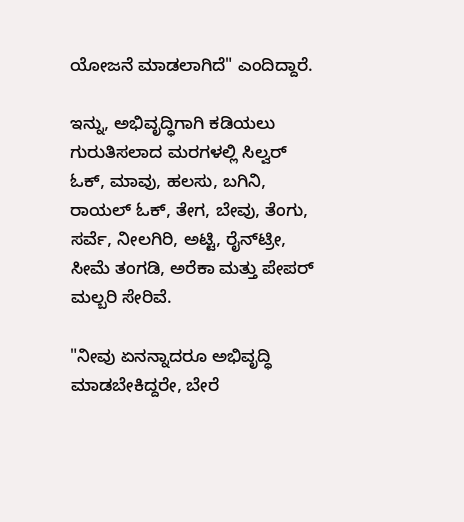ಯೋಜನೆ ಮಾಡಲಾಗಿದೆ" ಎಂದಿದ್ದಾರೆ.

ಇನ್ನು, ಅಭಿವೃದ್ಧಿಗಾಗಿ ಕಡಿಯಲು ಗುರುತಿಸಲಾದ ಮರಗಳಲ್ಲಿ ಸಿಲ್ವರ್ ಓಕ್, ಮಾವು, ಹಲಸು, ಬಗಿನಿ, ರಾಯಲ್ ಓಕ್, ತೇಗ, ಬೇವು, ತೆಂಗು, ಸರ್ವೆ, ನೀಲಗಿರಿ, ಅಟ್ಟಿ, ರೈನ್‌ಟ್ರೀ, ಸೀಮೆ ತಂಗಡಿ, ಅರೆಕಾ ಮತ್ತು ಪೇಪರ್ ಮಲ್ಬರಿ ಸೇರಿವೆ.

"ನೀವು ಏನನ್ನಾದರೂ ಅಭಿವೃದ್ಧಿ ಮಾಡಬೇಕಿದ್ದರೇ, ಬೇರೆ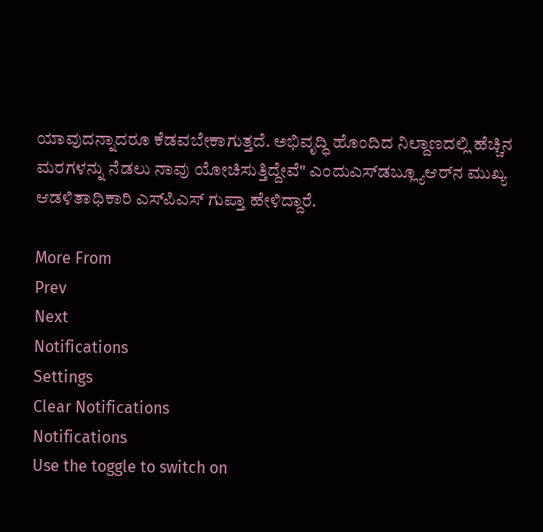ಯಾವುದನ್ನಾದರೂ ಕೆಡವಬೇಕಾಗುತ್ತದೆ. ಅಭಿವೃದ್ಧಿ ಹೊಂದಿದ ನಿಲ್ದಾಣದಲ್ಲಿ ಹೆಚ್ಚಿನ ಮರಗಳನ್ನು ನೆಡಲು ನಾವು ಯೋಚಿಸುತ್ತಿದ್ದೇವೆ" ಎಂದುಎಸ್‌ಡಬ್ಲ್ಯೂಆರ್‌ನ ಮುಖ್ಯ ಆಡಳಿತಾಧಿಕಾರಿ ಎಸ್‌ಪಿಎಸ್ ಗುಪ್ತಾ ಹೇಳಿದ್ದಾರೆ.

More From
Prev
Next
Notifications
Settings
Clear Notifications
Notifications
Use the toggle to switch on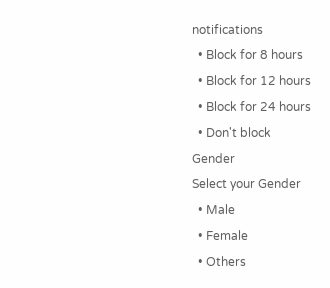notifications
  • Block for 8 hours
  • Block for 12 hours
  • Block for 24 hours
  • Don't block
Gender
Select your Gender
  • Male
  • Female
  • Others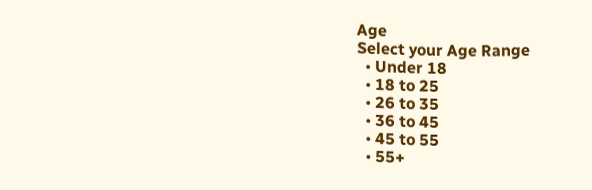Age
Select your Age Range
  • Under 18
  • 18 to 25
  • 26 to 35
  • 36 to 45
  • 45 to 55
  • 55+